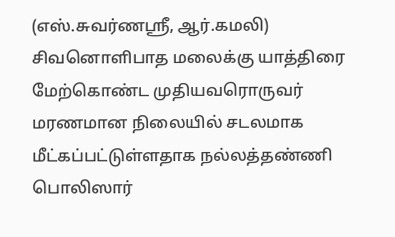(எஸ்.சுவர்ணஸ்ரீ, ஆர்.கமலி)
சிவனொளிபாத மலைக்கு யாத்திரை மேற்கொண்ட முதியவரொருவர் மரணமான நிலையில் சடலமாக மீட்கப்பட்டுள்ளதாக நல்லத்தண்ணி பொலிஸார்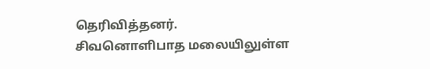தெரிவித்தனர்.
சிவனொளிபாத மலையிலுள்ள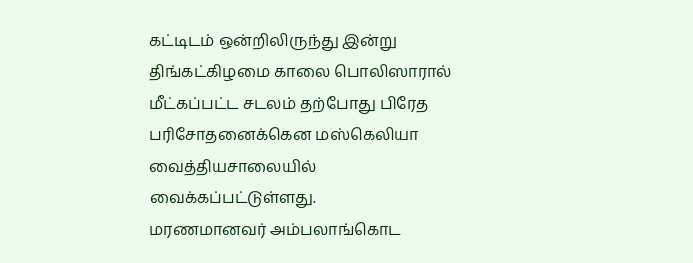கட்டிடம் ஒன்றிலிருந்து இன்று திங்கட்கிழமை காலை பொலிஸாரால் மீட்கப்பட்ட சடலம் தற்போது பிரேத பரிசோதனைக்கென மஸ்கெலியா வைத்தியசாலையில் வைக்கப்பட்டுள்ளது.
மரணமானவர் அம்பலாங்கொட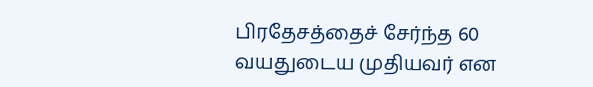பிரதேசத்தைச் சேர்ந்த 60 வயதுடைய முதியவர் என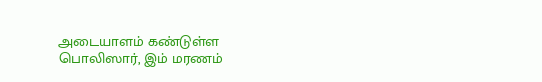அடையாளம் கண்டுள்ள பொலிஸார், இம் மரணம்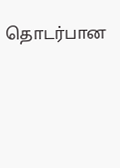தொடர்பான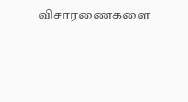விசாரணைகளை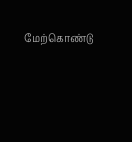மேற்கொண்டு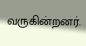வருகின்றனர்.